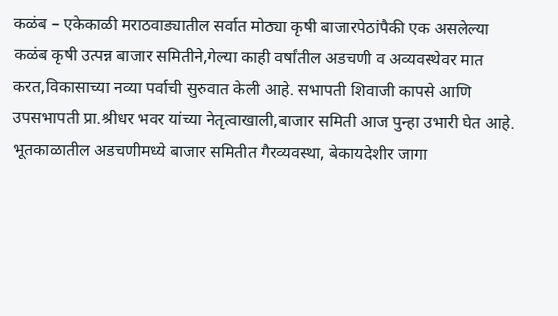कळंब – एकेकाळी मराठवाड्यातील सर्वात मोठ्या कृषी बाजारपेठांपैकी एक असलेल्या कळंब कृषी उत्पन्न बाजार समितीने,गेल्या काही वर्षांतील अडचणी व अव्यवस्थेवर मात करत,विकासाच्या नव्या पर्वाची सुरुवात केली आहे. सभापती शिवाजी कापसे आणि उपसभापती प्रा.श्रीधर भवर यांच्या नेतृत्वाखाली,बाजार समिती आज पुन्हा उभारी घेत आहे. भूतकाळातील अडचणीमध्ये बाजार समितीत गैरव्यवस्था, बेकायदेशीर जागा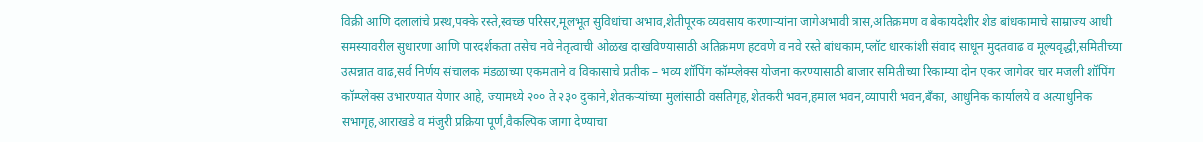विक्री आणि दलालांचे प्रस्थ,पक्के रस्ते,स्वच्छ परिसर,मूलभूत सुविधांचा अभाव,शेतीपूरक व्यवसाय करणाऱ्यांना जागेअभावी त्रास,अतिक्रमण व बेकायदेशीर शेड बांधकामाचे साम्राज्य आधी समस्यावरील सुधारणा आणि पारदर्शकता तसेच नवे नेतृत्वाची ओळख दाखविण्यासाठी अतिक्रमण हटवणे व नवे रस्ते बांधकाम,प्लॉट धारकांशी संवाद साधून मुदतवाढ व मूल्यवृद्धी,समितीच्या उत्पन्नात वाढ,सर्व निर्णय संचालक मंडळाच्या एकमताने व विकासाचे प्रतीक – भव्य शॉपिंग कॉम्प्लेक्स योजना करण्यासाठी बाजार समितीच्या रिकाम्या दोन एकर जागेवर चार मजली शॉपिंग कॉम्प्लेक्स उभारण्यात येणार आहे, ज्यामध्ये २०० ते २३० दुकाने,शेतकऱ्यांच्या मुलांसाठी वसतिगृह,शेतकरी भवन,हमाल भवन,व्यापारी भवन,बँका, आधुनिक कार्यालये व अत्याधुनिक सभागृह,आराखडे व मंजुरी प्रक्रिया पूर्ण,वैकल्पिक जागा देण्याचा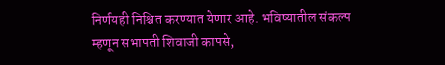निर्णयही निश्चित करण्यात येणार आहे. भविष्यातील संकल्प म्हणून सभापती शिवाजी कापसे,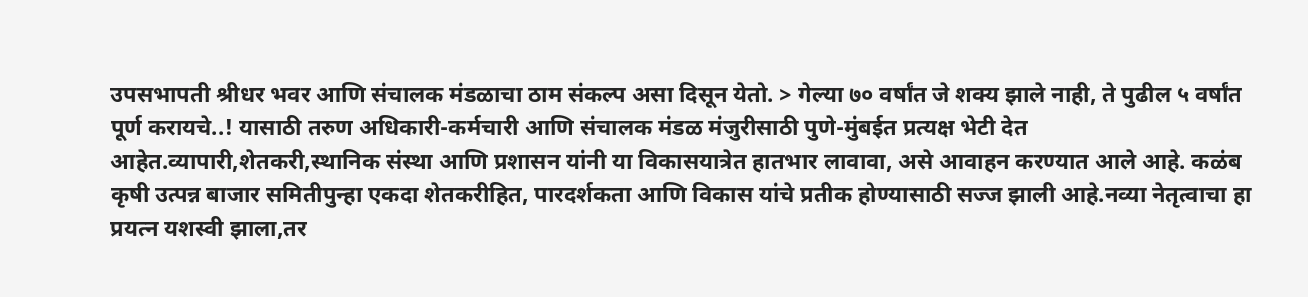उपसभापती श्रीधर भवर आणि संचालक मंडळाचा ठाम संकल्प असा दिसून येतो. > गेल्या ७० वर्षांत जे शक्य झाले नाही, ते पुढील ५ वर्षांत पूर्ण करायचे..! यासाठी तरुण अधिकारी-कर्मचारी आणि संचालक मंडळ मंजुरीसाठी पुणे-मुंबईत प्रत्यक्ष भेटी देत आहेत.व्यापारी,शेतकरी,स्थानिक संस्था आणि प्रशासन यांनी या विकासयात्रेत हातभार लावावा, असे आवाहन करण्यात आले आहे. कळंब कृषी उत्पन्न बाजार समितीपुन्हा एकदा शेतकरीहित, पारदर्शकता आणि विकास यांचे प्रतीक होण्यासाठी सज्ज झाली आहे.नव्या नेतृत्वाचा हा प्रयत्न यशस्वी झाला,तर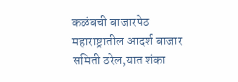कळंबची बाजारपेठ महाराष्ट्रातील आदर्श बाजार समिती ठरेल,यात शंका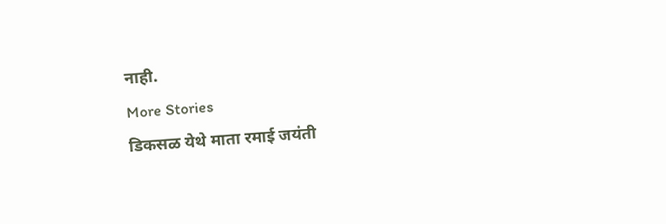नाही.
More Stories
डिकसळ येथे माता रमाई जयंती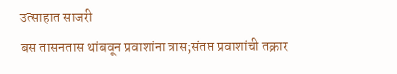उत्साहात साजरी
बस तासनतास थांबवून प्रवाशांना त्रास;संतप्त प्रवाशांची तक्रार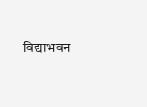विद्याभवन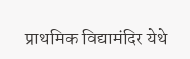प्राथमिक विद्यामंदिर येथे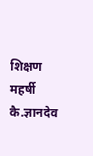शिक्षण महर्षी कै.ज्ञानदेव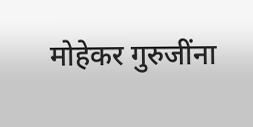मोहेकर गुरुजींना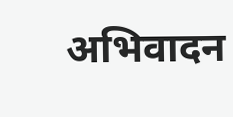अभिवादन